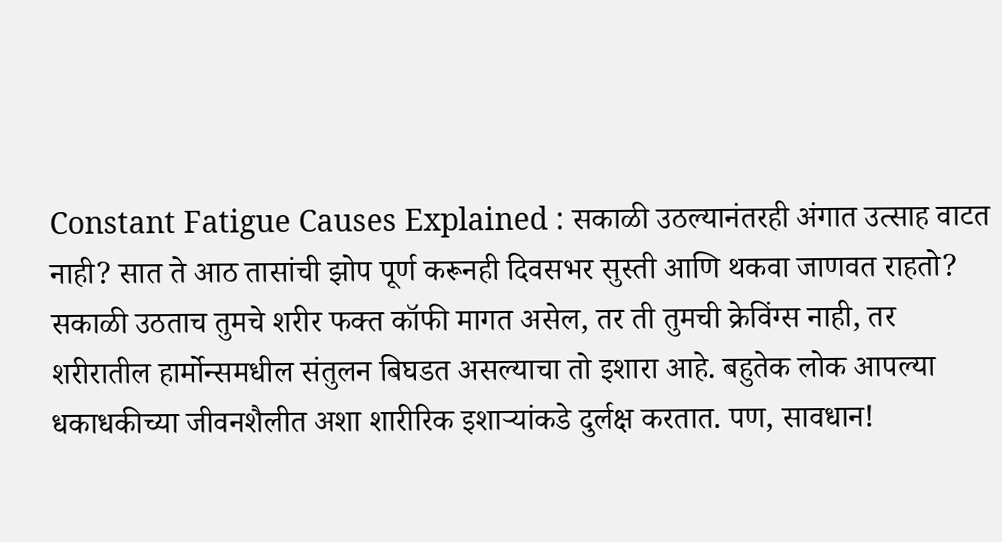Constant Fatigue Causes Explained : सकाळी उठल्यानंतरही अंगात उत्साह वाटत नाही? सात ते आठ तासांची झोप पूर्ण करूनही दिवसभर सुस्ती आणि थकवा जाणवत राहतो? सकाळी उठताच तुमचे शरीर फक्त कॉफी मागत असेल, तर ती तुमची क्रेविंग्स नाही, तर शरीरातील हार्मोन्समधील संतुलन बिघडत असल्याचा तो इशारा आहे. बहुतेक लोक आपल्या धकाधकीच्या जीवनशैलीत अशा शारीरिक इशाऱ्यांकडे दुर्लक्ष करतात. पण, सावधान!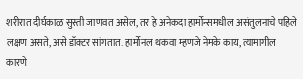शरीरात दीर्घकाळ सुस्ती जाणवत असेल, तर हे अनेकदा हार्मोन्समधील असंतुलनाचे पहिले लक्षण असते, असे डॉक्टर सांगतात. हार्मोनल थकवा म्हणजे नेमके काय, त्यामागील कारणे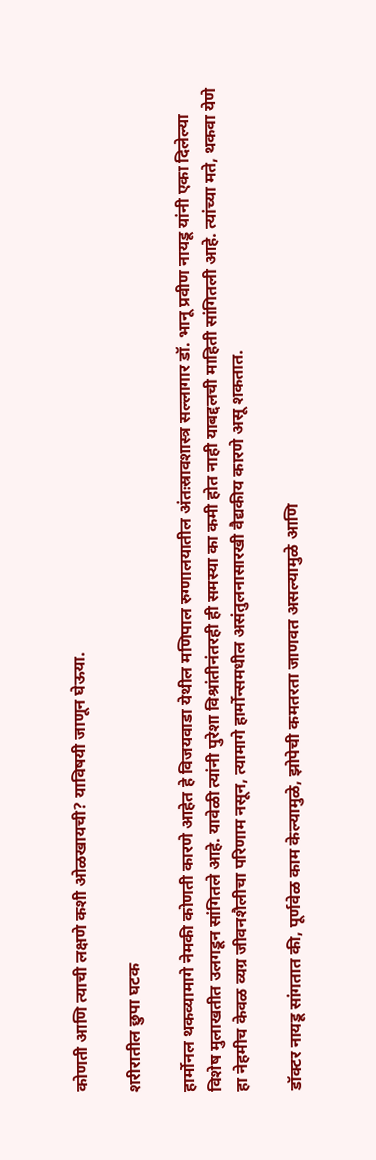कोणती आणि त्याची लक्षणे कशी ओळखायची? याविषयी जाणून घेऊया.

शरीरातील छुपा घटक

हार्मोनल थकव्यामागे नेमकी कोणती कारणे आहेत हे विजयवाडा येथील मणिपाल रुग्णालयातील अंतःस्रावशास्त्र सल्लागार डॉ. भानू प्रवीण नायडू यांनी एका दिलेल्या विशेष मुलाखतीत उलगडून सांगितले आहे. यावेळी त्यांनी पुरेशा विश्रांतीनंतरही ही समस्या का कमी होत नाही याबद्दलची माहिती सांगितली आहे. त्यांच्या मते, थकवा येणे हा नेहमीच केवळ व्यग्र जीवनशैलीचा परिणाम नसून, त्यामागे हार्मोन्समधील असंतुलनासारखी वैद्यकीय कारणे असू शकतात.

डॉक्टर नायडू सांगतात की, पूर्णवेळ काम केल्यामुळे, झोपेची कमतरता जाणवत असल्यामुळे आणि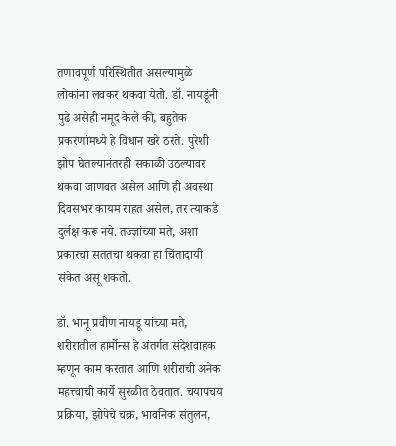तणावपूर्ण परिस्थितीत असल्यामुळे लोकांना लवकर थकवा येतो. डॉ. नायडूंनी पुढे असेही नमूद केले की, बहुतेक प्रकरणांमध्ये हे विधान खरे ठरते. पुरेशी झोप घेतल्यानंतरही सकाळी उठल्यावर थकवा जाणवत असेल आणि ही अवस्था दिवसभर कायम राहत असेल, तर त्याकडे दुर्लक्ष करू नये. तज्ज्ञांच्या मते, अशा प्रकारचा सततचा थकवा हा चिंतादायी संकेत असू शकतो.

डॉ. भानू प्रवीण नायडू यांच्या मते, शरीरातील हार्मोन्स हे अंतर्गत संदेशवाहक म्हणून काम करतात आणि शरीराची अनेक महत्त्वाची कार्ये सुरळीत ठेवतात. चयापचय प्रक्रिया, झोपेचे चक्र, भावनिक संतुलन,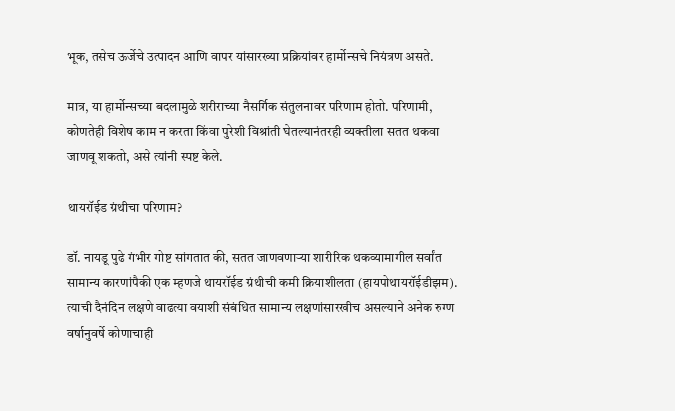भूक, तसेच ऊर्जेचे उत्पादन आणि वापर यांसारख्या प्रक्रियांवर हार्मोन्सचे नियंत्रण असते.

मात्र, या हार्मोन्सच्या बदलामुळे शरीराच्या नैसर्गिक संतुलनावर परिणाम होतो. परिणामी, कोणतेही विशेष काम न करता किंवा पुरेशी विश्रांती घेतल्यानंतरही व्यक्तीला सतत थकवा जाणवू शकतो, असे त्यांनी स्पष्ट केले.

थायरॉईड ग्रंथीचा परिणाम?

डॉ. नायडू पुढे गंभीर गोष्ट सांगतात की, सतत जाणवणाऱ्या शारीरिक थकव्यामागील सर्वांत सामान्य कारणांपैकी एक म्हणजे थायरॉईड ग्रंथीची कमी क्रियाशीलता (हायपोथायरॉईडीझम). त्याची दैनंदिन लक्षणे वाढत्या वयाशी संबंधित सामान्य लक्षणांसारखीच असल्याने अनेक रुग्ण वर्षानुवर्षे कोणाचाही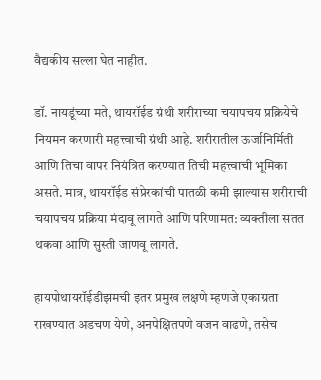वैद्यकीय सल्ला घेत नाहीत.

डॉ. नायडूंच्या मते, थायरॉईड ग्रंथी शरीराच्या चयापचय प्रक्रियेचे नियमन करणारी महत्त्वाची ग्रंथी आहे. शरीरातील ऊर्जानिर्मिती आणि तिचा वापर नियंत्रित करण्यात तिची महत्त्वाची भूमिका असते. मात्र, थायरॉईड संप्रेरकांची पातळी कमी झाल्यास शरीराची चयापचय प्रक्रिया मंदावू लागते आणि परिणामत: व्यक्तीला सतत थकवा आणि सुस्ती जाणवू लागते.

हायपोथायरॉईडीझमची इतर प्रमुख लक्षणे म्हणजे एकाग्रता राखण्यात अडचण येणे, अनपेक्षितपणे वजन वाढणे, तसेच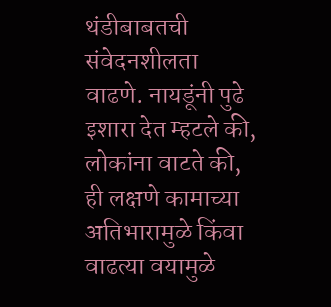थंडीबाबतची संवेदनशीलता वाढणे. नायडूंनी पुढे इशारा देत म्हटले की, लोकांना वाटते की, ही लक्षणे कामाच्या अतिभारामुळे किंवा वाढत्या वयामुळे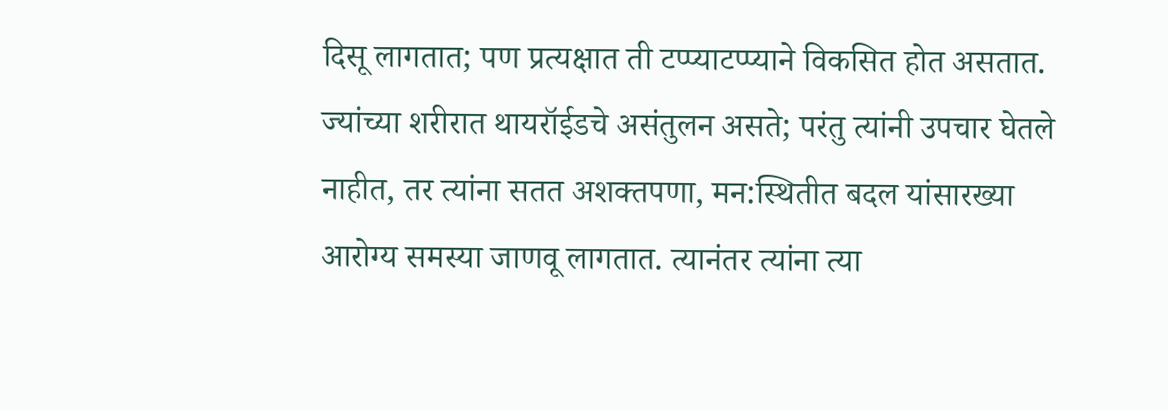दिसू लागतात; पण प्रत्यक्षात ती टप्प्याटप्प्याने विकसित होत असतात. ज्यांच्या शरीरात थायरॉईडचे असंतुलन असते; परंतु त्यांनी उपचार घेतले नाहीत, तर त्यांना सतत अशक्तपणा, मन:स्थितीत बदल यांसारख्या आरोग्य समस्या जाणवू लागतात. त्यानंतर त्यांना त्या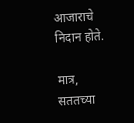आजाराचे निदान होते.

मात्र, सततच्या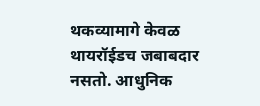थकव्यामागे केवळ थायरॉईडच जबाबदार नसतो. आधुनिक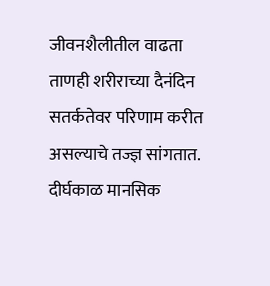जीवनशैलीतील वाढता ताणही शरीराच्या दैनंदिन सतर्कतेवर परिणाम करीत असल्याचे तज्ज्ञ सांगतात. दीर्घकाळ मानसिक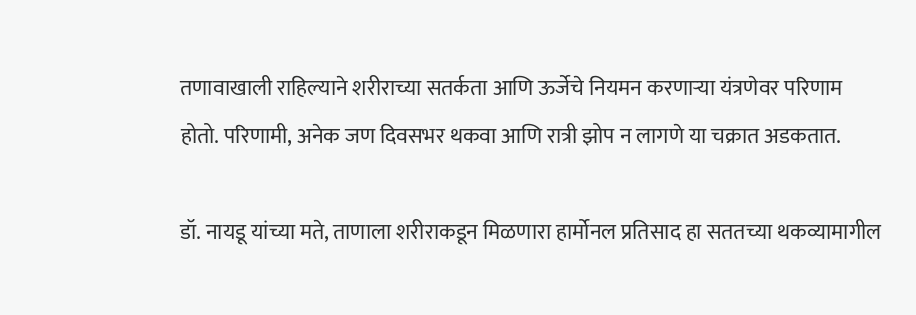तणावाखाली राहिल्याने शरीराच्या सतर्कता आणि ऊर्जेचे नियमन करणाऱ्या यंत्रणेवर परिणाम होतो. परिणामी, अनेक जण दिवसभर थकवा आणि रात्री झोप न लागणे या चक्रात अडकतात.

डॉ. नायडू यांच्या मते, ताणाला शरीराकडून मिळणारा हार्मोनल प्रतिसाद हा सततच्या थकव्यामागील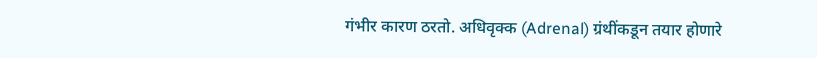गंभीर कारण ठरतो. अधिवृक्क (Adrenal) ग्रंथींकडून तयार होणारे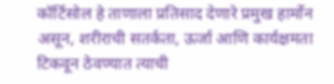कॉर्टिसोल हे ताणाला प्रतिसाद देणारे प्रमुख हार्मोन असून, शरीराची सतर्कता, ऊर्जा आणि कार्यक्षमता टिकवून ठेवण्यात त्याची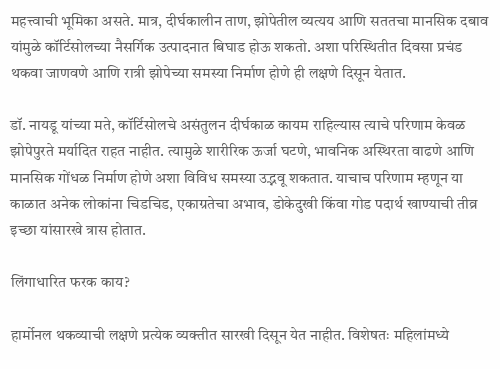महत्त्वाची भूमिका असते. मात्र, दीर्घकालीन ताण, झोपेतील व्यत्यय आणि सततचा मानसिक दबाव यांमुळे कॉर्टिसोलच्या नैसर्गिक उत्पादनात बिघाड होऊ शकतो. अशा परिस्थितीत दिवसा प्रचंड थकवा जाणवणे आणि रात्री झोपेच्या समस्या निर्माण होणे ही लक्षणे दिसून येतात.

डॉ. नायडू यांच्या मते, कॉर्टिसोलचे असंतुलन दीर्घकाळ कायम राहिल्यास त्याचे परिणाम केवळ झोपेपुरते मर्यादित राहत नाहीत. त्यामुळे शारीरिक ऊर्जा घटणे, भावनिक अस्थिरता वाढणे आणि मानसिक गोंधळ निर्माण होणे अशा विविध समस्या उद्भवू शकतात. याचाच परिणाम म्हणून या काळात अनेक लोकांना चिडचिड, एकाग्रतेचा अभाव, डोकेदुखी किंवा गोड पदार्थ खाण्याची तीव्र इच्छा यांसारखे त्रास होतात.

लिंगाधारित फरक काय?

हार्मोनल थकव्याची लक्षणे प्रत्येक व्यक्तीत सारखी दिसून येत नाहीत. विशेषतः महिलांमध्ये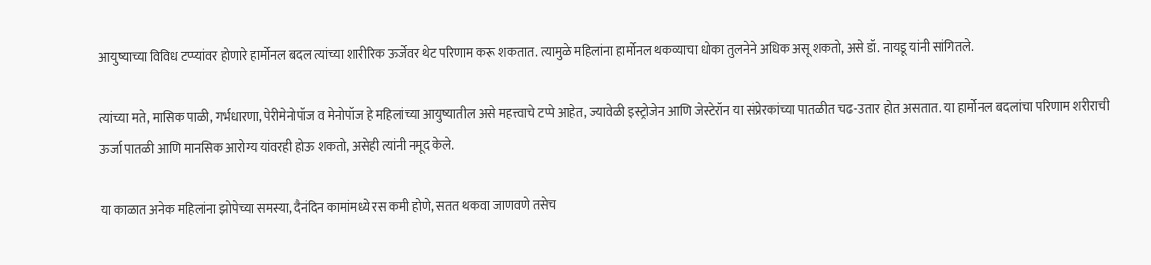आयुष्याच्या विविध टप्प्यांवर होणारे हार्मोनल बदल त्यांच्या शारीरिक ऊर्जेवर थेट परिणाम करू शकतात. त्यामुळे महिलांना हार्मोनल थकव्याचा धोका तुलनेने अधिक असू शकतो, असे डॉ. नायडू यांनी सांगितले.

त्यांच्या मते, मासिक पाळी, गर्भधारणा, पेरीमेनोपॉज व मेनोपॉज हे महिलांच्या आयुष्यातील असे महत्त्वाचे टप्पे आहेत, ज्यावेळी इस्ट्रोजेन आणि जेस्टेरॉन या संप्रेरकांच्या पातळीत चढ-उतार होत असतात. या हार्मोनल बदलांचा परिणाम शरीराची ऊर्जा पातळी आणि मानसिक आरोग्य यांवरही होऊ शकतो, असेही त्यांनी नमूद केले.

या काळात अनेक महिलांना झोपेच्या समस्या, दैनंदिन कामांमध्ये रस कमी होणे, सतत थकवा जाणवणे तसेच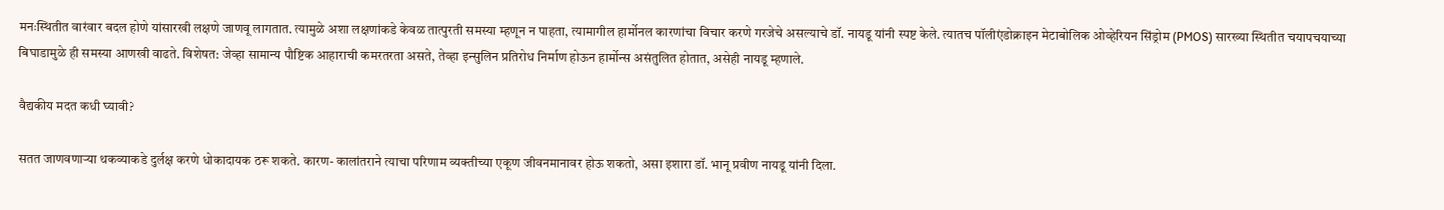मनःस्थितीत वारंवार बदल होणे यांसारखी लक्षणे जाणवू लागतात. त्यामुळे अशा लक्षणांकडे केवळ तात्पुरती समस्या म्हणून न पाहता, त्यामागील हार्मोनल कारणांचा विचार करणे गरजेचे असल्याचे डॉ. नायडू यांनी स्पष्ट केले. त्यातच पॉलीएंडोक्राइन मेटाबोलिक ओव्हेरियन सिंड्रोम (PMOS) सारख्या स्थितीत चयापचयाच्या बिघाडामुळे ही समस्या आणखी वाढते. विशेषत: जेव्हा सामान्य पौष्टिक आहाराची कमरतरता असते, तेव्हा इन्सुलिन प्रतिरोध निर्माण होऊन हार्मोन्स असंतुलित होतात, असेही नायडू म्हणाले.

वैद्यकीय मदत कधी घ्यावी?

सतत जाणवणाऱ्या थकव्याकडे दुर्लक्ष करणे धोकादायक ठरू शकते. कारण- कालांतराने त्याचा परिणाम व्यक्तीच्या एकूण जीवनमानावर होऊ शकतो, असा इशारा डॉ. भानू प्रवीण नायडू यांनी दिला.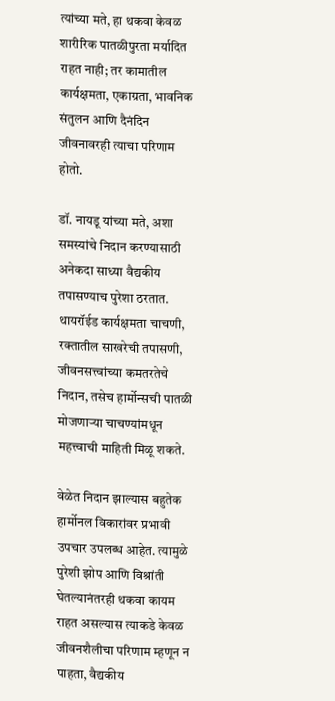त्यांच्या मते, हा थकवा केवळ शारीरिक पातळीपुरता मर्यादित राहत नाही; तर कामातील कार्यक्षमता, एकाग्रता, भावनिक संतुलन आणि दैनंदिन जीवनावरही त्याचा परिणाम होतो.

डॉ. नायडू यांच्या मते, अशा समस्यांचे निदान करण्यासाठी अनेकदा साध्या वैद्यकीय तपासण्याच पुरेशा ठरतात. थायरॉईड कार्यक्षमता चाचणी, रक्तातील साखरेची तपासणी, जीवनसत्त्वांच्या कमतरतेचे निदान, तसेच हार्मोन्सची पातळी मोजणाऱ्या चाचण्यांमधून महत्त्वाची माहिती मिळू शकते.

वेळेत निदान झाल्यास बहुतेक हार्मोनल विकारांवर प्रभावी उपचार उपलब्ध आहेत. त्यामुळे पुरेशी झोप आणि विश्रांती घेतल्यानंतरही थकवा कायम राहत असल्यास त्याकडे केवळ जीवनशैलीचा परिणाम म्हणून न पाहता, वैद्यकीय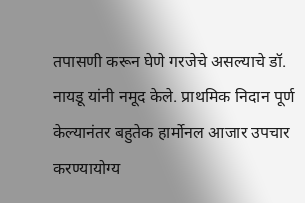तपासणी करून घेणे गरजेचे असल्याचे डॉ. नायडू यांनी नमूद केले. प्राथमिक निदान पूर्ण केल्यानंतर बहुतेक हार्मोनल आजार उपचार करण्यायोग्य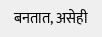बनतात, असेही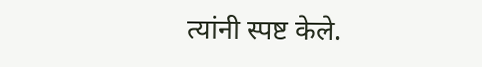त्यांनी स्पष्ट केले.